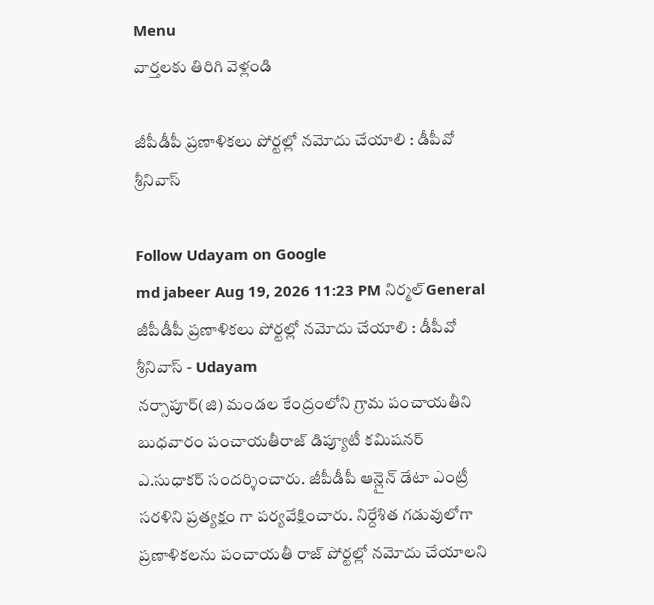Menu
వార్తలకు తిరిగి వెళ్లండి

జీపీడీపీ ప్రణాళికలు పోర్టల్లో నమోదు చేయాలి : డీపీవో శ్రీనివాస్

Follow Udayam on Google
md jabeer Aug 19, 2026 11:23 PM నిర్మల్General
జీపీడీపీ ప్రణాళికలు పోర్టల్లో నమోదు చేయాలి : డీపీవో శ్రీనివాస్ - Udayam
నర్సాపూర్(జి) మండల కేంద్రంలోని గ్రామ పంచాయతీని బుధవారం పంచాయతీరాజ్ డిప్యూటీ కమిషనర్ ఎ.సుధాకర్ సందర్శించారు. జీపీడీపీ ఆన్లైన్ డేటా ఎంట్రీ సరళిని ప్రత్యక్షం గా పర్యవేక్షించారు. నిర్దేశిత గడువులోగా ప్రణాళికలను పంచాయతీ రాజ్ పోర్టల్లో నమోదు చేయాలని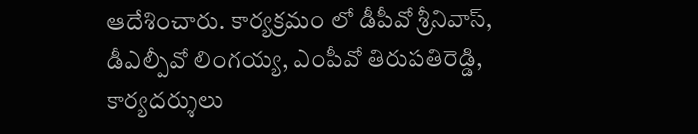ఆదేశించారు. కార్యక్రమం లో డీపీవో శ్రీనివాస్, డీఎల్పీవో లింగయ్య, ఎంపీవో తిరుపతిరెడ్డి, కార్యదర్శులు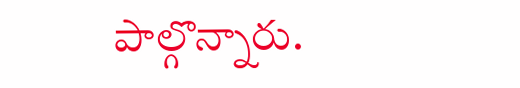పాల్గొన్నారు.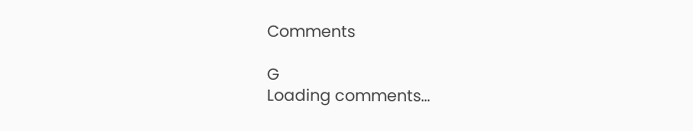Comments

G
Loading comments...